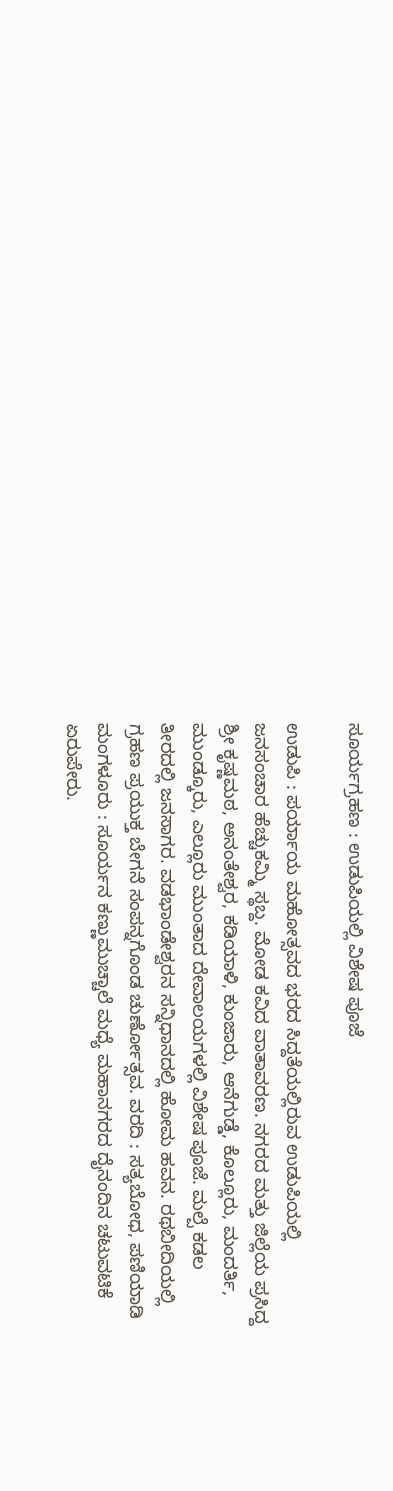ಸೂರ್ಯಗ್ರಹಣ : ಉಡುಪಿಯಲ್ಲಿ ವಿಶೇಷ ಪೂಜೆ

ಉಡುಪಿ : ಪರ್ಯಾಯ ಮಹೋತ್ಸವದ ಭರದ ಸಿದ್ದತೆಯಲ್ಲಿರುವ ಉಡುಪಿಯಲ್ಲಿ ಜನಸಂಚಾರ ಹೆಚ್ಚುಕಮ್ಮಿ ಸ್ಥಬ್ದ. ಮೋಡ ಕವಿದ ವಾತಾವರಣ. ನಗರದ ಮತ್ತು ಜಿಲ್ಲೆಯ ಪ್ರಸಿದ್ದ ಶ್ರೀ ಕೃಷ್ಣಮಠ, ಅನಂತೇಶ್ವರ, ಕಡಿಯಾಳಿ, ಕುಂಜಾರು, ಆನೆಗುಡ್ಡೆ, ಕೊಲ್ಲೂರು, ಮಂದರ್ತಿ, ಮುಂಡ್ಕೂರು, ಎಲ್ಲೂರು ಮುಂತಾದ ದೇವಾಲಯಗಳಲ್ಲಿ ವಿಶೇಷ ಪೂಜೆ. ಮಲ್ಪೆ ಕಡಲ ತೀರದಲ್ಲಿ ಜನಸಾಗರ. ವಡಭಾಂಡೇಶ್ವರನ ಸನ್ನಿಧಾನದಲ್ಲಿ ಹೋಮ ಹವನ. ರಥಬೀದಿಯಲ್ಲಿ ಗ್ರಹಣ ಪ್ರಯುಕ್ತ ಬೇಗನೆ ಸಂಪನ್ನಗೊಂಡ ಚುರ್ಣೋತ್ಸವ. ವರದಿ : ಸತ್ಯಬೋಧ, ಪಣಿಯಾಡಿ
ಮಂಗಳೂರು : ಸೂರ್ಯನ ಕಣ್ಣುಮುಚ್ಚಾಲೆ ಮಧ್ಯೆ ಮಹಾನಗರದ ದೈನಂದಿನ ಚಟುವಟಿಕೆ ಏರುಪೇರು.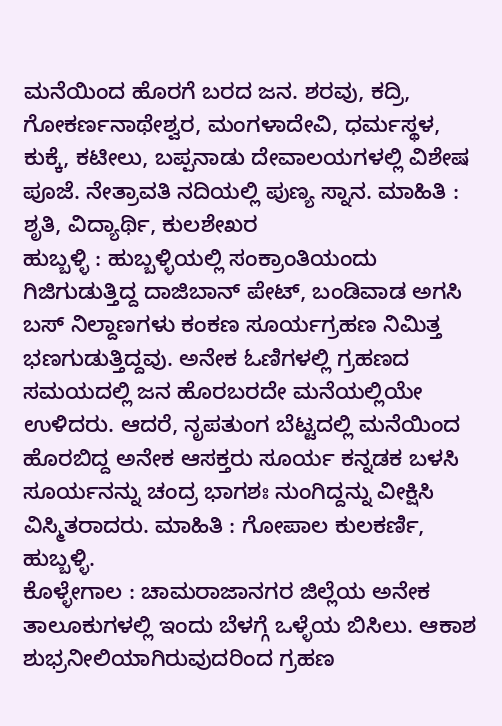ಮನೆಯಿಂದ ಹೊರಗೆ ಬರದ ಜನ. ಶರವು, ಕದ್ರಿ, ಗೋಕರ್ಣನಾಥೇಶ್ವರ, ಮಂಗಳಾದೇವಿ, ಧರ್ಮಸ್ಥಳ, ಕುಕ್ಕೆ, ಕಟೀಲು, ಬಪ್ಪನಾಡು ದೇವಾಲಯಗಳಲ್ಲಿ ವಿಶೇಷ ಪೂಜೆ. ನೇತ್ರಾವತಿ ನದಿಯಲ್ಲಿ ಪುಣ್ಯ ಸ್ನಾನ. ಮಾಹಿತಿ : ಶೃತಿ, ವಿದ್ಯಾರ್ಥಿ, ಕುಲಶೇಖರ
ಹುಬ್ಬಳ್ಳಿ : ಹುಬ್ಬಳ್ಳಿಯಲ್ಲಿ ಸಂಕ್ರಾಂತಿಯಂದು ಗಿಜಿಗುಡುತ್ತಿದ್ದ ದಾಜಿಬಾನ್ ಪೇಟ್, ಬಂಡಿವಾಡ ಅಗಸಿ ಬಸ್ ನಿಲ್ದಾಣಗಳು ಕಂಕಣ ಸೂರ್ಯಗ್ರಹಣ ನಿಮಿತ್ತ ಭಣಗುಡುತ್ತಿದ್ದವು. ಅನೇಕ ಓಣಿಗಳಲ್ಲಿ ಗ್ರಹಣದ ಸಮಯದಲ್ಲಿ ಜನ ಹೊರಬರದೇ ಮನೆಯಲ್ಲಿಯೇ ಉಳಿದರು. ಆದರೆ, ನೃಪತುಂಗ ಬೆಟ್ಟದಲ್ಲಿ ಮನೆಯಿಂದ ಹೊರಬಿದ್ದ ಅನೇಕ ಆಸಕ್ತರು ಸೂರ್ಯ ಕನ್ನಡಕ ಬಳಸಿ ಸೂರ್ಯನನ್ನು ಚಂದ್ರ ಭಾಗಶಃ ನುಂಗಿದ್ದನ್ನು ವೀಕ್ಷಿಸಿ ವಿಸ್ಮಿತರಾದರು. ಮಾಹಿತಿ : ಗೋಪಾಲ ಕುಲಕರ್ಣಿ, ಹುಬ್ಬಳ್ಳಿ.
ಕೊಳ್ಳೇಗಾಲ : ಚಾಮರಾಜಾನಗರ ಜಿಲ್ಲೆಯ ಅನೇಕ ತಾಲೂಕುಗಳಲ್ಲಿ ಇಂದು ಬೆಳಗ್ಗೆ ಒಳ್ಳೆಯ ಬಿಸಿಲು. ಆಕಾಶ ಶುಭ್ರನೀಲಿಯಾಗಿರುವುದರಿಂದ ಗ್ರಹಣ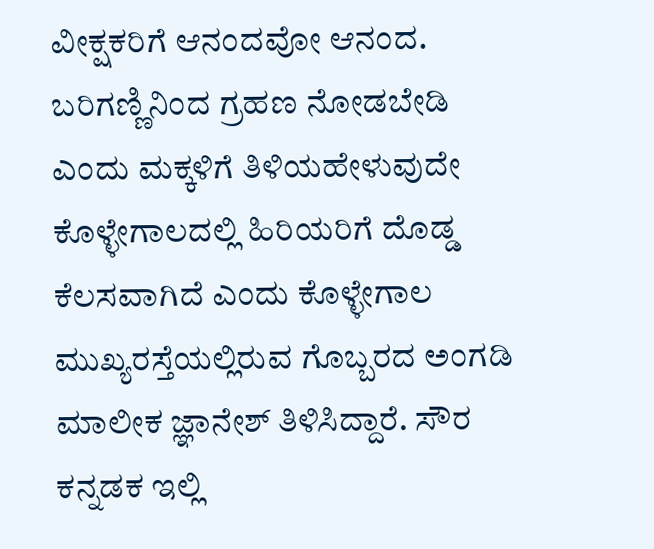ವೀಕ್ಷಕರಿಗೆ ಆನಂದವೋ ಆನಂದ. ಬರಿಗಣ್ಣಿನಿಂದ ಗ್ರಹಣ ನೋಡಬೇಡಿ ಎಂದು ಮಕ್ಕಳಿಗೆ ತಿಳಿಯಹೇಳುವುದೇ ಕೊಳ್ಳೇಗಾಲದಲ್ಲಿ ಹಿರಿಯರಿಗೆ ದೊಡ್ಡ ಕೆಲಸವಾಗಿದೆ ಎಂದು ಕೊಳ್ಳೇಗಾಲ ಮುಖ್ಯರಸ್ತೆಯಲ್ಲಿರುವ ಗೊಬ್ಬರದ ಅಂಗಡಿ ಮಾಲೀಕ ಜ್ಞಾನೇಶ್ ತಿಳಿಸಿದ್ದಾರೆ. ಸೌರ ಕನ್ನಡಕ ಇಲ್ಲಿ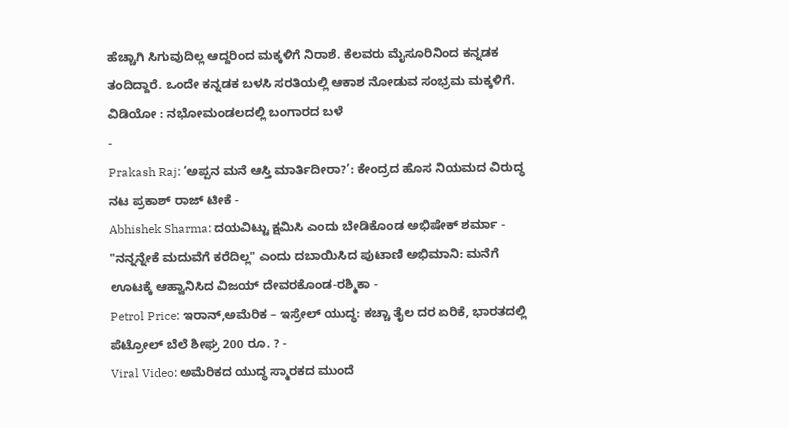ಹೆಚ್ಚಾಗಿ ಸಿಗುವುದಿಲ್ಲ ಆದ್ದರಿಂದ ಮಕ್ಕಳಿಗೆ ನಿರಾಶೆ. ಕೆಲವರು ಮೈಸೂರಿನಿಂದ ಕನ್ನಡಕ ತಂದಿದ್ದಾರೆ. ಒಂದೇ ಕನ್ನಡಕ ಬಳಸಿ ಸರತಿಯಲ್ಲಿ ಆಕಾಶ ನೋಡುವ ಸಂಭ್ರಮ ಮಕ್ಕಳಿಗೆ.
ವಿಡಿಯೋ : ನಭೋಮಂಡಲದಲ್ಲಿ ಬಂಗಾರದ ಬಳೆ
-
Prakash Raj: ‘ಅಪ್ಪನ ಮನೆ ಆಸ್ತಿ ಮಾರ್ತಿದೀರಾ?’: ಕೇಂದ್ರದ ಹೊಸ ನಿಯಮದ ವಿರುದ್ಧ ನಟ ಪ್ರಕಾಶ್ ರಾಜ್ ಟೀಕೆ -
Abhishek Sharma: ದಯವಿಟ್ಟು ಕ್ಷಮಿಸಿ ಎಂದು ಬೇಡಿಕೊಂಡ ಅಭಿಷೇಕ್ ಶರ್ಮಾ -
"ನನ್ನನ್ನೇಕೆ ಮದುವೆಗೆ ಕರೆದಿಲ್ಲ" ಎಂದು ದಬಾಯಿಸಿದ ಪುಟಾಣಿ ಅಭಿಮಾನಿ: ಮನೆಗೆ ಊಟಕ್ಕೆ ಆಹ್ವಾನಿಸಿದ ವಿಜಯ್ ದೇವರಕೊಂಡ-ರಶ್ಮಿಕಾ -
Petrol Price: ಇರಾನ್,ಅಮೆರಿಕ – ಇಸ್ರೇಲ್ ಯುದ್ಧ: ಕಚ್ಚಾ ತೈಲ ದರ ಏರಿಕೆ, ಭಾರತದಲ್ಲಿ ಪೆಟ್ರೋಲ್ ಬೆಲೆ ಶೀಘ್ರ 200 ರೂ. ? -
Viral Video: ಅಮೆರಿಕದ ಯುದ್ಧ ಸ್ಮಾರಕದ ಮುಂದೆ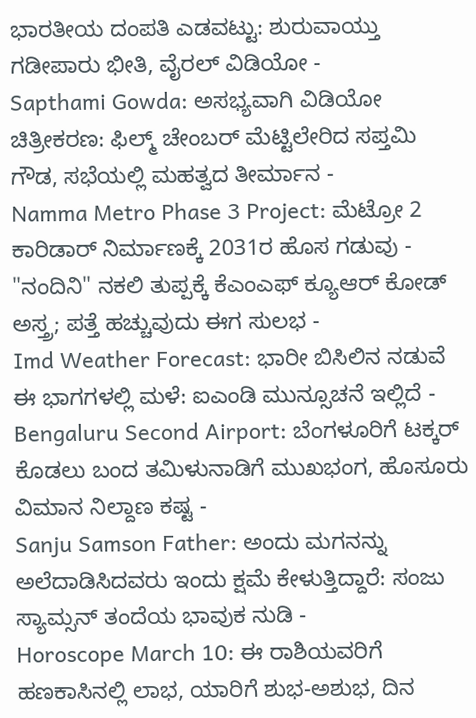ಭಾರತೀಯ ದಂಪತಿ ಎಡವಟ್ಟು: ಶುರುವಾಯ್ತು ಗಡೀಪಾರು ಭೀತಿ, ವೈರಲ್ ವಿಡಿಯೋ -
Sapthami Gowda: ಅಸಭ್ಯವಾಗಿ ವಿಡಿಯೋ ಚಿತ್ರೀಕರಣ: ಫಿಲ್ಮ್ ಚೇಂಬರ್ ಮೆಟ್ಟಿಲೇರಿದ ಸಪ್ತಮಿ ಗೌಡ, ಸಭೆಯಲ್ಲಿ ಮಹತ್ವದ ತೀರ್ಮಾನ -
Namma Metro Phase 3 Project: ಮೆಟ್ರೋ 2 ಕಾರಿಡಾರ್ ನಿರ್ಮಾಣಕ್ಕೆ 2031ರ ಹೊಸ ಗಡುವು -
"ನಂದಿನಿ" ನಕಲಿ ತುಪ್ಪಕ್ಕೆ ಕೆಎಂಎಫ್ ಕ್ಯೂಆರ್ ಕೋಡ್ ಅಸ್ತ್ರ; ಪತ್ತೆ ಹಚ್ಚುವುದು ಈಗ ಸುಲಭ -
Imd Weather Forecast: ಭಾರೀ ಬಿಸಿಲಿನ ನಡುವೆ ಈ ಭಾಗಗಳಲ್ಲಿ ಮಳೆ: ಐಎಂಡಿ ಮುನ್ಸೂಚನೆ ಇಲ್ಲಿದೆ -
Bengaluru Second Airport: ಬೆಂಗಳೂರಿಗೆ ಟಕ್ಕರ್ ಕೊಡಲು ಬಂದ ತಮಿಳುನಾಡಿಗೆ ಮುಖಭಂಗ, ಹೊಸೂರು ವಿಮಾನ ನಿಲ್ದಾಣ ಕಷ್ಟ -
Sanju Samson Father: ಅಂದು ಮಗನನ್ನು ಅಲೆದಾಡಿಸಿದವರು ಇಂದು ಕ್ಷಮೆ ಕೇಳುತ್ತಿದ್ದಾರೆ: ಸಂಜು ಸ್ಯಾಮ್ಸನ್ ತಂದೆಯ ಭಾವುಕ ನುಡಿ -
Horoscope March 10: ಈ ರಾಶಿಯವರಿಗೆ ಹಣಕಾಸಿನಲ್ಲಿ ಲಾಭ, ಯಾರಿಗೆ ಶುಭ-ಅಶುಭ, ದಿನ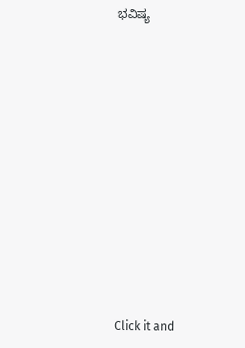ಭವಿಷ್ಯ












Click it and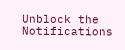Unblock the Notifications